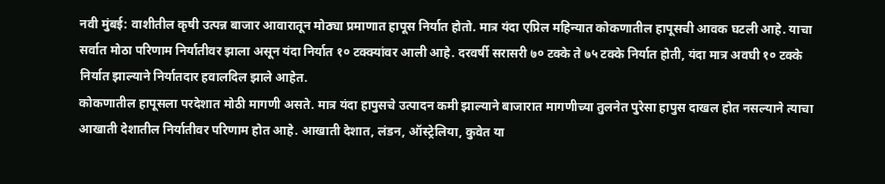नवी मुंबई: वाशीतील कृषी उत्पन्न बाजार आवारातून मोठ्या प्रमाणात हापूस निर्यात होतो. मात्र यंदा एप्रिल महिन्यात कोकणातील हापूसची आवक घटली आहे. याचा सर्वात मोठा परिणाम निर्यातीवर झाला असून यंदा निर्यात १० टक्क्यांवर आली आहे. दरवर्षी सरासरी ७० टक्के ते ७५ टक्के निर्यात होती, यंदा मात्र अवघी १० टक्के निर्यात झाल्याने निर्यातदार हवालदिल झाले आहेत.
कोकणातील हापूसला परदेशात मोठी मागणी असते. मात्र यंदा हापुसचे उत्पादन कमी झाल्याने बाजारात मागणीच्या तुलनेत पुरेसा हापुस दाखल होत नसल्याने त्याचा आखाती देशातील निर्यातीवर परिणाम होत आहे. आखाती देशात, लंडन, ऑस्ट्रेलिया, कुवेत या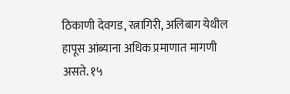ठिकाणी देवगड, रत्नागिरी, अलिबाग येथील हापूस आंब्याना अधिक प्रमाणात मागणी असते. १५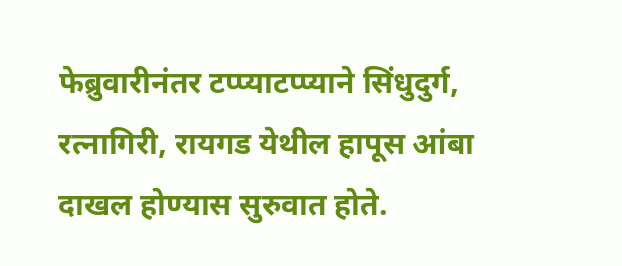फेब्रुवारीनंतर टप्प्याटप्प्याने सिंधुदुर्ग, रत्नागिरी, रायगड येथील हापूस आंबा दाखल होण्यास सुरुवात होते.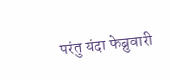परंतु यंदा फेब्रुवारी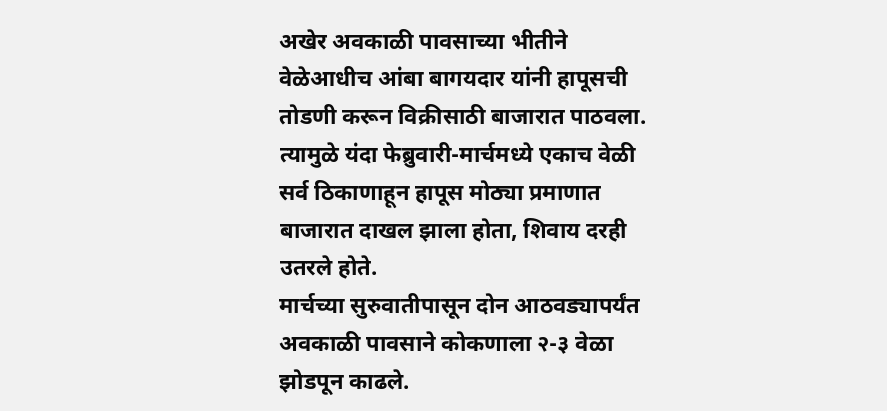अखेर अवकाळी पावसाच्या भीतीने वेळेआधीच आंबा बागयदार यांनी हापूसची तोडणी करून विक्रीसाठी बाजारात पाठवला. त्यामुळे यंदा फेब्रुवारी-मार्चमध्ये एकाच वेळी सर्व ठिकाणाहून हापूस मोठ्या प्रमाणात बाजारात दाखल झाला होता, शिवाय दरही उतरले होते.
मार्चच्या सुरुवातीपासून दोन आठवड्यापर्यंत अवकाळी पावसाने कोकणाला २-३ वेळा झोडपून काढले.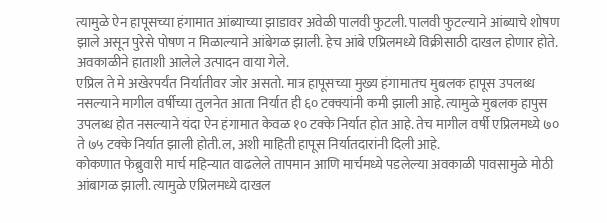त्यामुळे ऐन हापूसच्या हंगामात आंब्याच्या झाडावर अवेळी पालवी फुटली. पालवी फुटल्याने आंब्याचे शोषण झाले असून पुरेसे पोषण न मिळाल्याने आंबेगळ झाली. हेच आंबे एप्रिलमध्ये विक्रीसाठी दाखल होणार होते. अवकाळीने हाताशी आलेले उत्पादन वाया गेले.
एप्रिल ते मे अखेरपर्यंत निर्यातीवर जोर असतो. मात्र हापूसच्या मुख्य हंगामातच मुबलक हापूस उपलब्ध नसल्याने मागील वर्षीच्या तुलनेत आता निर्यात ही ६० टक्क्यांनी कमी झाली आहे. त्यामुळे मुबलक हापुस उपलब्ध होत नसल्याने यंदा ऐन हंगामात केवळ १० टक्के निर्यात होत आहे. तेच मागील वर्षी एप्रिलमध्ये ७० ते ७५ टक्के निर्यात झाली होती.ल, अशी माहिती हापूस निर्यातदारांनी दिली आहे.
कोकणात फेब्रुवारी मार्च महिन्यात वाढलेले तापमान आणि मार्चमध्ये पडलेल्या अवकाळी पावसामुळे मोठी आंबागळ झाली. त्यामुळे एप्रिलमध्ये दाखल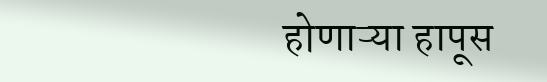होणाऱ्या हापूस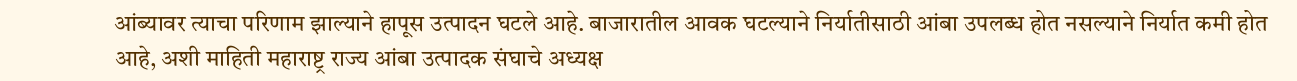आंब्यावर त्याचा परिणाम झाल्याने हापूस उत्पादन घटले आहे. बाजारातील आवक घटल्याने निर्यातीसाठी आंबा उपलब्ध होत नसल्याने निर्यात कमी होत आहे, अशी माहिती महाराष्ट्र राज्य आंबा उत्पादक संघाचे अध्यक्ष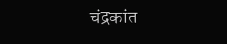चंद्रकांत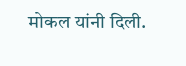मोकल यांनी दिली.